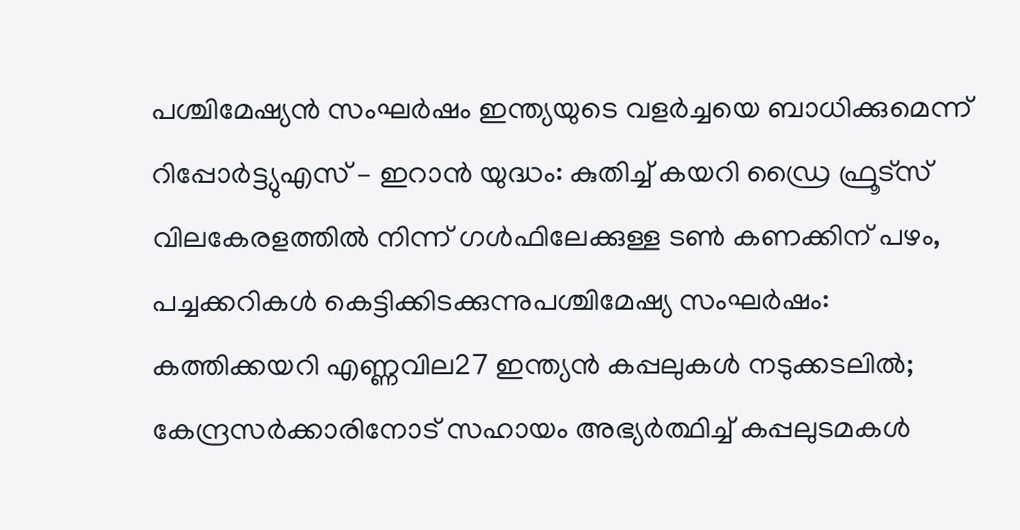പശ്ചിമേഷ്യന്‍ സംഘർഷം ഇന്ത്യയുടെ വളര്‍ച്ചയെ ബാധിക്കുമെന്ന് റിപ്പോർട്ട്യുഎസ് – ഇറാൻ യുദ്ധം: കുതിച്ച് കയറി ഡ്രൈ ഫ്രൂട്സ് വിലകേരളത്തില്‍ നിന്ന് ഗള്‍ഫിലേക്കുള്ള ടണ്‍ കണക്കിന് പഴം, പച്ചക്കറികള്‍ കെട്ടിക്കിടക്കുന്നുപശ്ചിമേഷ്യ സംഘർഷം: കത്തിക്കയറി എണ്ണവില27 ഇന്ത്യൻ കപ്പലുകൾ നടുക്കടലിൽ; കേന്ദ്രസർക്കാരിനോട് സഹായം അഭ്യർത്ഥിച്ച് കപ്പലുടമകൾ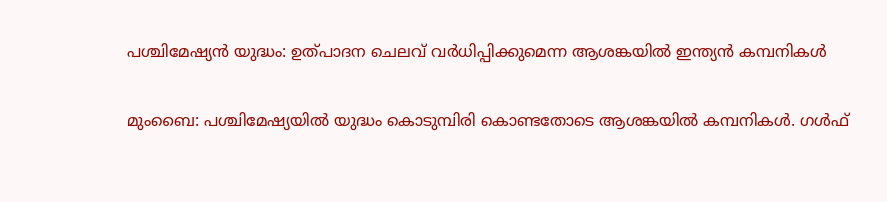പശ്ചിമേഷ്യന്‍ യുദ്ധം: ഉത്പാദന ചെലവ് വര്‍ധിപ്പിക്കുമെന്ന ആശങ്കയില്‍ ഇന്ത്യന്‍ കമ്പനികള്‍

മുംബൈ: പശ്ചിമേഷ്യയില്‍ യുദ്ധം കൊടുമ്പിരി കൊണ്ടതോടെ ആശങ്കയില്‍ കമ്പനികള്‍. ഗള്‍ഫ്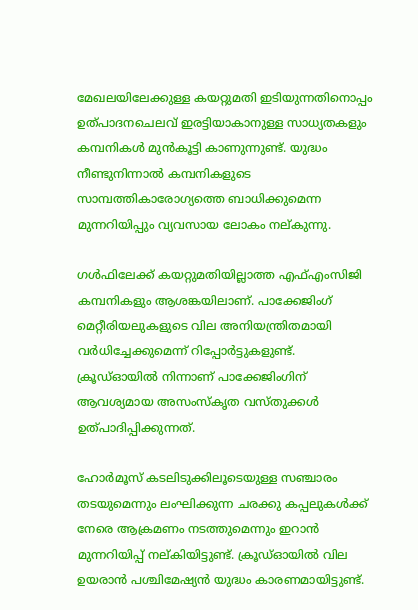മേഖലയിലേക്കുള്ള കയറ്റുമതി ഇടിയുന്നതിനൊപ്പം ഉത്പാദനചെലവ് ഇരട്ടിയാകാനുള്ള സാധ്യതകളും കമ്പനികള്‍ മുന്‍കൂട്ടി കാണുന്നുണ്ട്. യുദ്ധം നീണ്ടുനിന്നാല്‍ കമ്പനികളുടെ സാമ്പത്തികാരോഗ്യത്തെ ബാധിക്കുമെന്ന മുന്നറിയിപ്പും വ്യവസായ ലോകം നല്കുന്നു.

ഗള്‍ഫിലേക്ക് കയറ്റുമതിയില്ലാത്ത എഫ്എംസിജി കമ്പനികളും ആശങ്കയിലാണ്. പാക്കേജിംഗ് മെറ്റീരിയലുകളുടെ വില അനിയന്ത്രിതമായി വര്‍ധിച്ചേക്കുമെന്ന് റിപ്പോര്‍ട്ടുകളുണ്ട്. ക്രൂഡ്ഓയില്‍ നിന്നാണ് പാക്കേജിംഗിന് ആവശ്യമായ അസംസ്‌കൃത വസ്തുക്കള്‍ ഉത്പാദിപ്പിക്കുന്നത്.

ഹോര്‍മൂസ് കടലിടുക്കിലൂടെയുള്ള സഞ്ചാരം തടയുമെന്നും ലംഘിക്കുന്ന ചരക്കു കപ്പലുകള്‍ക്ക് നേരെ ആക്രമണം നടത്തുമെന്നും ഇറാന്‍ മുന്നറിയിപ്പ് നല്കിയിട്ടുണ്ട്. ക്രൂഡ്ഓയില്‍ വില ഉയരാന്‍ പശ്ചിമേഷ്യന്‍ യുദ്ധം കാരണമായിട്ടുണ്ട്.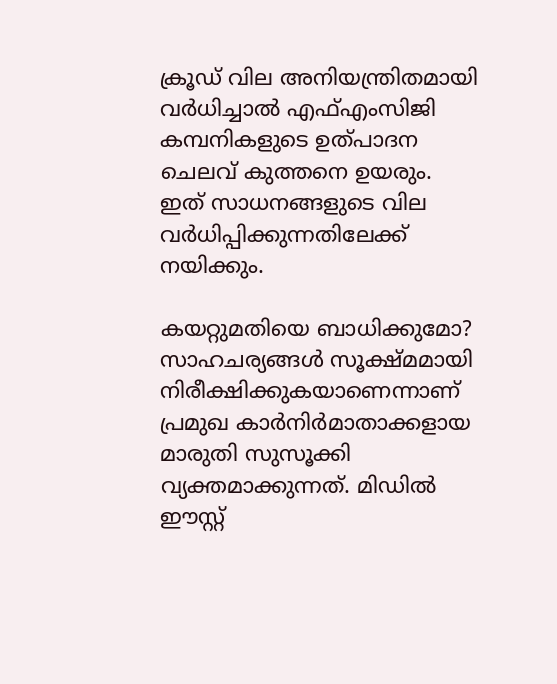ക്രൂഡ് വില അനിയന്ത്രിതമായി വര്‍ധിച്ചാല്‍ എഫ്എംസിജി കമ്പനികളുടെ ഉത്പാദന ചെലവ് കുത്തനെ ഉയരും. ഇത് സാധനങ്ങളുടെ വില വര്‍ധിപ്പിക്കുന്നതിലേക്ക് നയിക്കും.

കയറ്റുമതിയെ ബാധിക്കുമോ?
സാഹചര്യങ്ങള്‍ സൂക്ഷ്മമായി നിരീക്ഷിക്കുകയാണെന്നാണ് പ്രമുഖ കാര്‍നിര്‍മാതാക്കളായ മാരുതി സുസൂക്കി വ്യക്തമാക്കുന്നത്. മിഡില്‍ ഈസ്റ്റ്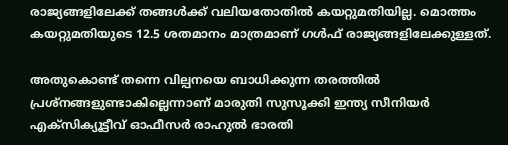രാജ്യങ്ങളിലേക്ക് തങ്ങള്‍ക്ക് വലിയതോതില്‍ കയറ്റുമതിയില്ല. മൊത്തം കയറ്റുമതിയുടെ 12.5 ശതമാനം മാത്രമാണ് ഗള്‍ഫ് രാജ്യങ്ങളിലേക്കുള്ളത്.

അതുകൊണ്ട് തന്നെ വില്പനയെ ബാധിക്കുന്ന തരത്തില്‍ പ്രശ്‌നങ്ങളുണ്ടാകില്ലെന്നാണ് മാരുതി സുസൂക്കി ഇന്ത്യ സീനിയര്‍ എക്‌സിക്യൂട്ടീവ് ഓഫീസര്‍ രാഹുല്‍ ഭാരതി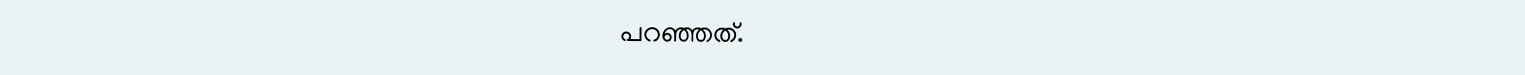പറഞ്ഞത്.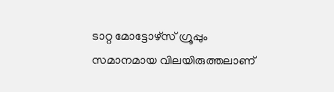ടാറ്റ മോട്ടോഴ്‌സ് ഗ്രൂപ്പും സമാനമായ വിലയിരുത്തലാണ്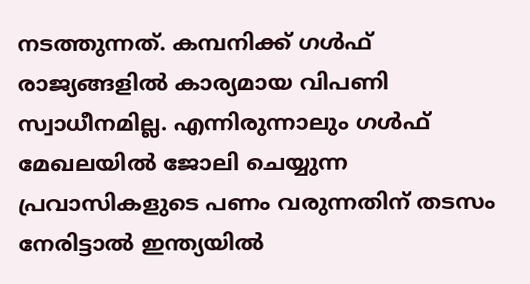നടത്തുന്നത്. കമ്പനിക്ക് ഗള്‍ഫ് രാജ്യങ്ങളില്‍ കാര്യമായ വിപണി സ്വാധീനമില്ല. എന്നിരുന്നാലും ഗള്‍ഫ് മേഖലയില്‍ ജോലി ചെയ്യുന്ന പ്രവാസികളുടെ പണം വരുന്നതിന് തടസം നേരിട്ടാല്‍ ഇന്ത്യയില്‍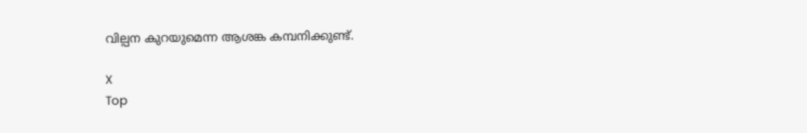വില്പന കുറയുമെന്ന ആശങ്ക കമ്പനിക്കുണ്ട്.

X
Top